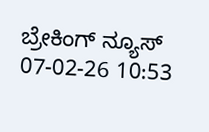ಬ್ರೇಕಿಂಗ್ ನ್ಯೂಸ್
07-02-26 10:53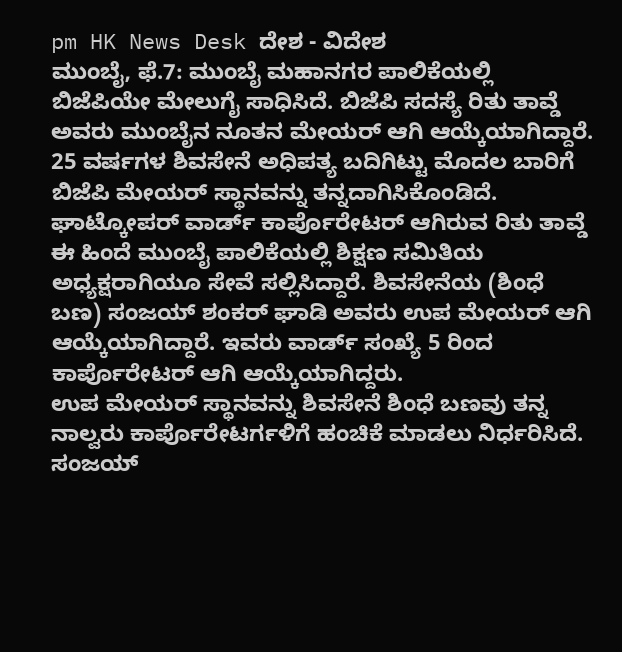pm HK News Desk ದೇಶ - ವಿದೇಶ
ಮುಂಬೈ, ಫೆ.7: ಮುಂಬೈ ಮಹಾನಗರ ಪಾಲಿಕೆಯಲ್ಲಿ ಬಿಜೆಪಿಯೇ ಮೇಲುಗೈ ಸಾಧಿಸಿದೆ. ಬಿಜೆಪಿ ಸದಸ್ಯೆ ರಿತು ತಾವ್ಡೆ ಅವರು ಮುಂಬೈನ ನೂತನ ಮೇಯರ್ ಆಗಿ ಆಯ್ಕೆಯಾಗಿದ್ದಾರೆ. 25 ವರ್ಷಗಳ ಶಿವಸೇನೆ ಅಧಿಪತ್ಯ ಬದಿಗಿಟ್ಟು ಮೊದಲ ಬಾರಿಗೆ ಬಿಜೆಪಿ ಮೇಯರ್ ಸ್ಥಾನವನ್ನು ತನ್ನದಾಗಿಸಿಕೊಂಡಿದೆ.
ಘಾಟ್ಕೋಪರ್ ವಾರ್ಡ್ ಕಾರ್ಪೊರೇಟರ್ ಆಗಿರುವ ರಿತು ತಾವ್ಡೆ ಈ ಹಿಂದೆ ಮುಂಬೈ ಪಾಲಿಕೆಯಲ್ಲಿ ಶಿಕ್ಷಣ ಸಮಿತಿಯ ಅಧ್ಯಕ್ಷರಾಗಿಯೂ ಸೇವೆ ಸಲ್ಲಿಸಿದ್ದಾರೆ. ಶಿವಸೇನೆಯ (ಶಿಂಧೆ ಬಣ) ಸಂಜಯ್ ಶಂಕರ್ ಘಾಡಿ ಅವರು ಉಪ ಮೇಯರ್ ಆಗಿ ಆಯ್ಕೆಯಾಗಿದ್ದಾರೆ. ಇವರು ವಾರ್ಡ್ ಸಂಖ್ಯೆ 5 ರಿಂದ ಕಾರ್ಪೊರೇಟರ್ ಆಗಿ ಆಯ್ಕೆಯಾಗಿದ್ದರು.
ಉಪ ಮೇಯರ್ ಸ್ಥಾನವನ್ನು ಶಿವಸೇನೆ ಶಿಂಧೆ ಬಣವು ತನ್ನ ನಾಲ್ವರು ಕಾರ್ಪೊರೇಟರ್ಗಳಿಗೆ ಹಂಚಿಕೆ ಮಾಡಲು ನಿರ್ಧರಿಸಿದೆ. ಸಂಜಯ್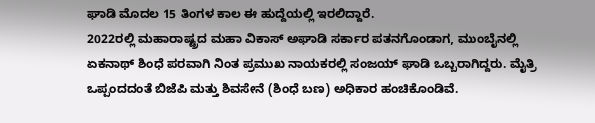ಘಾಡಿ ಮೊದಲ 15 ತಿಂಗಳ ಕಾಲ ಈ ಹುದ್ದೆಯಲ್ಲಿ ಇರಲಿದ್ದಾರೆ.
2022ರಲ್ಲಿ ಮಹಾರಾಷ್ಟ್ರದ ಮಹಾ ವಿಕಾಸ್ ಅಘಾಡಿ ಸರ್ಕಾರ ಪತನಗೊಂಡಾಗ, ಮುಂಬೈನಲ್ಲಿ ಏಕನಾಥ್ ಶಿಂಧೆ ಪರವಾಗಿ ನಿಂತ ಪ್ರಮುಖ ನಾಯಕರಲ್ಲಿ ಸಂಜಯ್ ಘಾಡಿ ಒಬ್ಬರಾಗಿದ್ದರು. ಮೈತ್ರಿ ಒಪ್ಪಂದದಂತೆ ಬಿಜೆಪಿ ಮತ್ತು ಶಿವಸೇನೆ (ಶಿಂಧೆ ಬಣ) ಅಧಿಕಾರ ಹಂಚಿಕೊಂಡಿವೆ.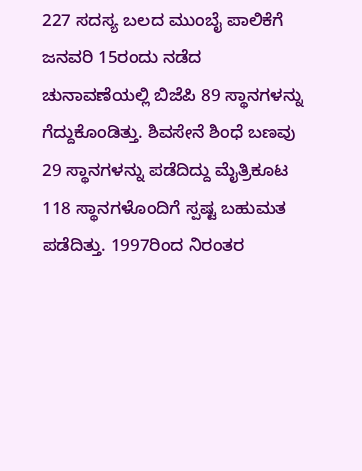227 ಸದಸ್ಯ ಬಲದ ಮುಂಬೈ ಪಾಲಿಕೆಗೆ ಜನವರಿ 15ರಂದು ನಡೆದ ಚುನಾವಣೆಯಲ್ಲಿ ಬಿಜೆಪಿ 89 ಸ್ಥಾನಗಳನ್ನು ಗೆದ್ದುಕೊಂಡಿತ್ತು. ಶಿವಸೇನೆ ಶಿಂಧೆ ಬಣವು 29 ಸ್ಥಾನಗಳನ್ನು ಪಡೆದಿದ್ದು ಮೈತ್ರಿಕೂಟ 118 ಸ್ಥಾನಗಳೊಂದಿಗೆ ಸ್ಪಷ್ಟ ಬಹುಮತ ಪಡೆದಿತ್ತು. 1997ರಿಂದ ನಿರಂತರ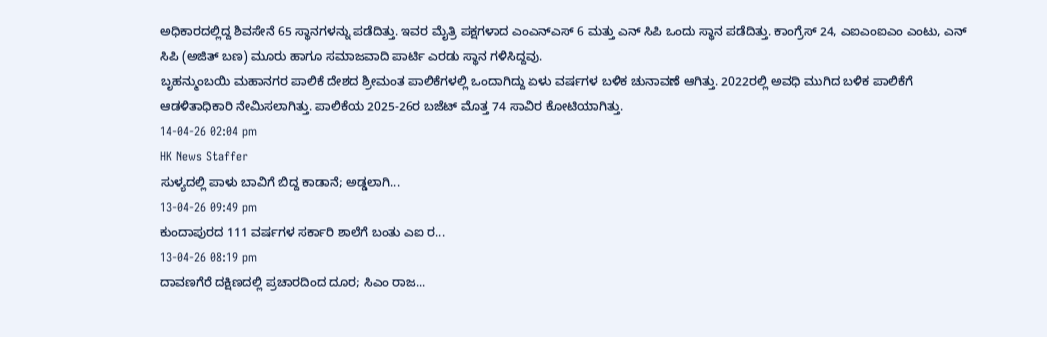ಅಧಿಕಾರದಲ್ಲಿದ್ದ ಶಿವಸೇನೆ 65 ಸ್ಥಾನಗಳನ್ನು ಪಡೆದಿತ್ತು. ಇವರ ಮೈತ್ರಿ ಪಕ್ಷಗಳಾದ ಎಂಎನ್ಎಸ್ 6 ಮತ್ತು ಎನ್ ಸಿಪಿ ಒಂದು ಸ್ಥಾನ ಪಡೆದಿತ್ತು. ಕಾಂಗ್ರೆಸ್ 24, ಎಐಎಂಐಎಂ ಎಂಟು, ಎನ್ ಸಿಪಿ (ಅಜಿತ್ ಬಣ) ಮೂರು ಹಾಗೂ ಸಮಾಜವಾದಿ ಪಾರ್ಟಿ ಎರಡು ಸ್ಥಾನ ಗಳಿಸಿದ್ದವು.
ಬೃಹನ್ಮುಂಬಯಿ ಮಹಾನಗರ ಪಾಲಿಕೆ ದೇಶದ ಶ್ರೀಮಂತ ಪಾಲಿಕೆಗಳಲ್ಲಿ ಒಂದಾಗಿದ್ದು ಏಳು ವರ್ಷಗಳ ಬಳಿಕ ಚುನಾವಣೆ ಆಗಿತ್ತು. 2022ರಲ್ಲಿ ಅವಧಿ ಮುಗಿದ ಬಳಿಕ ಪಾಲಿಕೆಗೆ ಆಡಳಿತಾಧಿಕಾರಿ ನೇಮಿಸಲಾಗಿತ್ತು. ಪಾಲಿಕೆಯ 2025-26ರ ಬಜೆಟ್ ಮೊತ್ತ 74 ಸಾವಿರ ಕೋಟಿಯಾಗಿತ್ತು.
14-04-26 02:04 pm
HK News Staffer
ಸುಳ್ಯದಲ್ಲಿ ಪಾಳು ಬಾವಿಗೆ ಬಿದ್ದ ಕಾಡಾನೆ; ಅಡ್ಡಲಾಗಿ...
13-04-26 09:49 pm
ಕುಂದಾಪುರದ 111 ವರ್ಷಗಳ ಸರ್ಕಾರಿ ಶಾಲೆಗೆ ಬಂತು ಎಐ ರ...
13-04-26 08:19 pm
ದಾವಣಗೆರೆ ದಕ್ಷಿಣದಲ್ಲಿ ಪ್ರಚಾರದಿಂದ ದೂರ; ಸಿಎಂ ರಾಜ...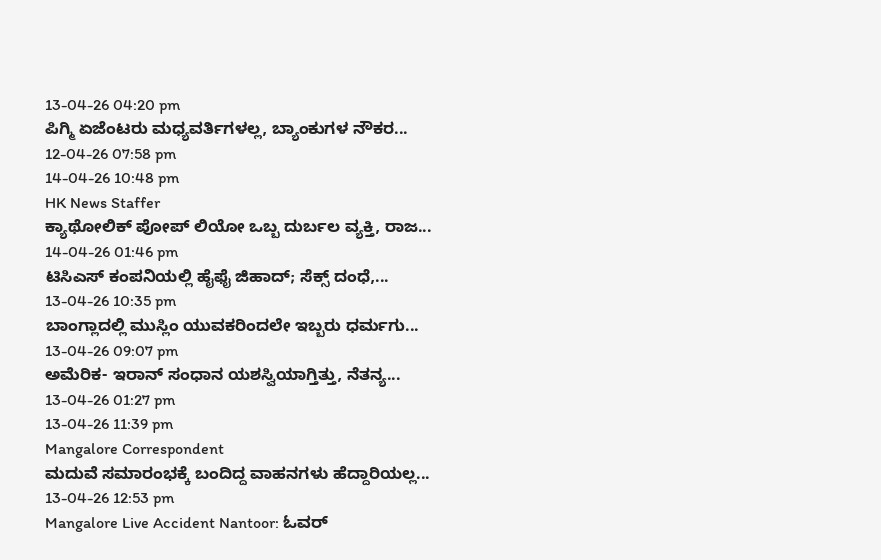13-04-26 04:20 pm
ಪಿಗ್ಮಿ ಏಜೆಂಟರು ಮಧ್ಯವರ್ತಿಗಳಲ್ಲ, ಬ್ಯಾಂಕುಗಳ ನೌಕರ...
12-04-26 07:58 pm
14-04-26 10:48 pm
HK News Staffer
ಕ್ಯಾಥೋಲಿಕ್ ಪೋಪ್ ಲಿಯೋ ಒಬ್ಬ ದುರ್ಬಲ ವ್ಯಕ್ತಿ, ರಾಜ...
14-04-26 01:46 pm
ಟಿಸಿಎಸ್ ಕಂಪನಿಯಲ್ಲಿ ಹೈಫೈ ಜಿಹಾದ್; ಸೆಕ್ಸ್ ದಂಧೆ,...
13-04-26 10:35 pm
ಬಾಂಗ್ಲಾದಲ್ಲಿ ಮುಸ್ಲಿಂ ಯುವಕರಿಂದಲೇ ಇಬ್ಬರು ಧರ್ಮಗು...
13-04-26 09:07 pm
ಅಮೆರಿಕ- ಇರಾನ್ ಸಂಧಾನ ಯಶಸ್ವಿಯಾಗ್ತಿತ್ತು, ನೆತನ್ಯ...
13-04-26 01:27 pm
13-04-26 11:39 pm
Mangalore Correspondent
ಮದುವೆ ಸಮಾರಂಭಕ್ಕೆ ಬಂದಿದ್ದ ವಾಹನಗಳು ಹೆದ್ದಾರಿಯಲ್ಲ...
13-04-26 12:53 pm
Mangalore Live Accident Nantoor: ಓವರ್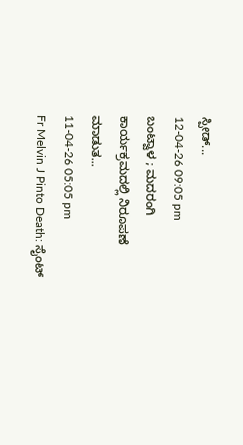ಸ್ಪೀಡ್...
12-04-26 09:05 pm
ಬಂಟ್ವಾಳ ; ಮದರಂಗಿ ಕಾರ್ಯಕ್ರಮದಲ್ಲಿ ನಿರೂಪಣೆ ಮಾಡುತ...
11-04-26 05:05 pm
Fr Melvin J Pinto Death: ಸೈಂಟ್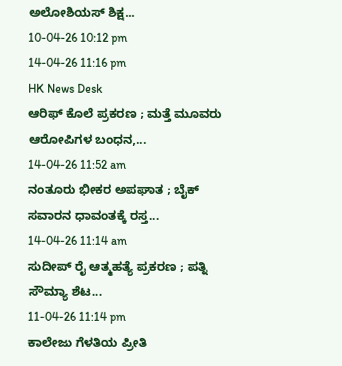ಅಲೋಶಿಯಸ್ ಶಿಕ್ಷ...
10-04-26 10:12 pm
14-04-26 11:16 pm
HK News Desk
ಆರಿಫ್ ಕೊಲೆ ಪ್ರಕರಣ ; ಮತ್ತೆ ಮೂವರು ಆರೋಪಿಗಳ ಬಂಧನ,...
14-04-26 11:52 am
ನಂತೂರು ಭೀಕರ ಅಪಘಾತ ; ಬೈಕ್ ಸವಾರನ ಧಾವಂತಕ್ಕೆ ರಸ್ತ...
14-04-26 11:14 am
ಸುದೀಪ್ ರೈ ಆತ್ಮಹತ್ಯೆ ಪ್ರಕರಣ ; ಪತ್ನಿ ಸೌಮ್ಯಾ ಶೆಟ...
11-04-26 11:14 pm
ಕಾಲೇಜು ಗೆಳತಿಯ ಪ್ರೀತಿ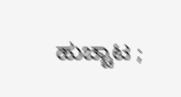ಹುಚ್ಚಾಟ ;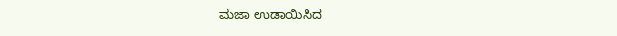ಮಜಾ ಉಡಾಯಿಸಿದ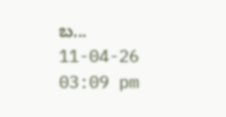ಬ...
11-04-26 03:09 pm